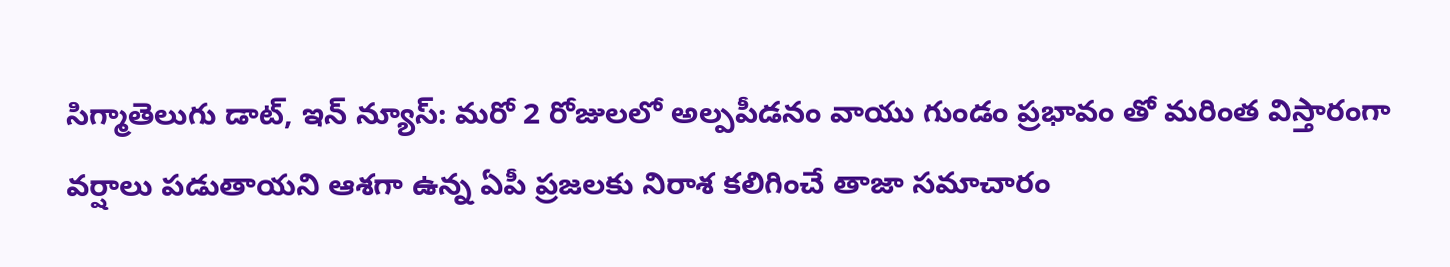సిగ్మాతెలుగు డాట్, ఇన్ న్యూస్: మరో 2 రోజులలో అల్పపీడనం వాయు గుండం ప్రభావం తో మరింత విస్తారంగా వర్షాలు పడుతాయని ఆశగా ఉన్న ఏపీ ప్రజలకు నిరాశ కలిగించే తాజా సమాచారం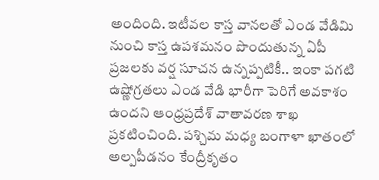అందింది. ఇటీవల కాస్త వానలతో ఎండ వేడిమి నుంచి కాస్త ఉపశమనం పొందుతున్న ఏపీ ప్రజలకు వర్ష సూచన ఉన్నప్పటికీ.. ఇంకా పగటి ఉష్ణోగ్రతలు ఎండ వేడి భారీగా పెరిగే అవకాశం ఉందని ఆంధ్రప్రదేశ్ వాతావరణ శాఖ ప్రకటించింది. పశ్చిమ మధ్య బంగాళా ఖాతంలో అల్పపీడనం కేంద్రీకృతం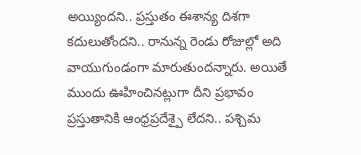అయ్యిందని.. ప్రస్తుతం ఈశాన్య దిశగా కదులుతోందని.. రానున్న రెండు రోజుల్లో అది వాయుగుండంగా మారుతుందన్నారు. అయితే ముందు ఊహించినట్లుగా దీని ప్రభావం ప్రస్తుతానికి ఆంధ్రప్రదేశ్పై లేదని.. పశ్చిమ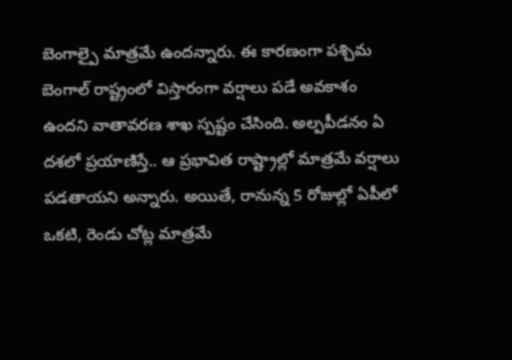బెంగాల్పై మాత్రమే ఉందన్నారు. ఈ కారణంగా పశ్చిమ బెంగాల్ రాష్ట్రంలో విస్తారంగా వర్షాలు పడే అవకాశం ఉందని వాతావరణ శాఖ స్పష్టం చేసింది. అల్పపీడనం ఏ దశలో ప్రయాణిస్తే.. ఆ ప్రభావిత రాష్ట్రాల్లో మాత్రమే వర్షాలు పడతాయని అన్నారు. అయితే, రానున్న 5 రోజుల్లో ఏపీలో ఒకటి, రెండు చోట్ల మాత్రమే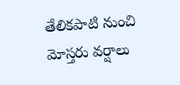తేలికపాటి నుంచి మోస్తరు వర్షాలు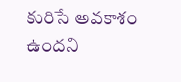కురిసే అవకాశం ఉందని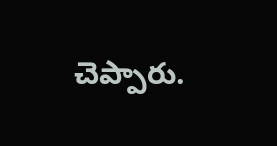చెప్పారు.